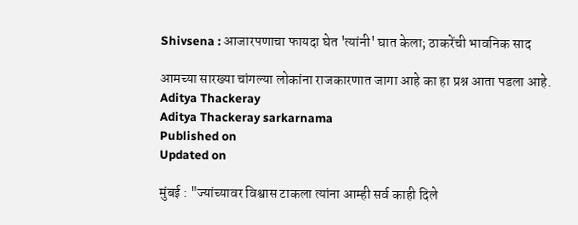Shivsena : आजारपणाचा फायदा घेत 'त्यांनी' घात केला; ठाकरेंची भावनिक साद

आमच्या सारख्या चांगल्या लोकांना राजकारणात जागा आहे का हा प्रश्न आता पडला आहे.
Aditya Thackeray
Aditya Thackeray sarkarnama
Published on
Updated on

मुंबई : "ज्यांच्यावर विश्वास टाकला त्यांना आम्ही सर्व काही दिले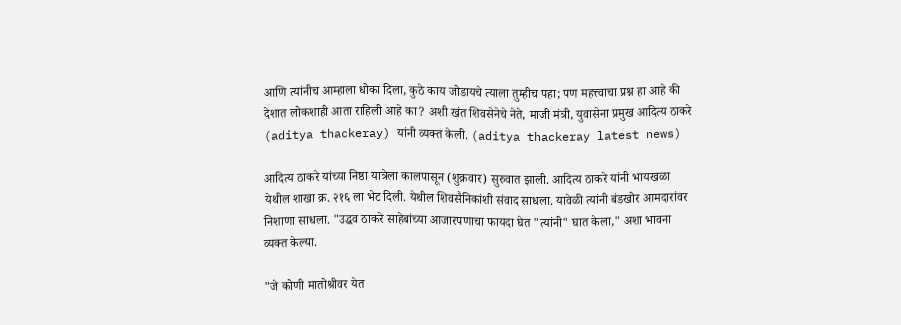आणि त्यांनीच आम्हाला धोका दिला, कुठे काय जोडायचे त्याला तुम्हीच पहा; पण महत्त्वाचा प्रश्न हा आहे की देशात लोकशाही आता राहिली आहे का? अशी खंत शिवसेनेचे नेते, माजी मंत्री, युवासेना प्रमुख आदित्य ठाकरे (aditya thackeray) यांनी व्यक्त केली. (aditya thackeray latest news)

आदित्य ठाकरे यांच्या निष्ठा यात्रेला कालपासून (शुक्रवार) सुरुवात झाली. आदित्य ठाकरे यांनी भायखळा येथील शाखा क्र. २१६ ला भेट दिली. येथील शिवसैनिकांशी संवाद साधला. यावेळी त्यांनी बंडखोर आमदारांवर निशाणा साधला. "उद्धव ठाकरे साहेबांच्या आजारपणाचा फायदा घेत "त्यांनी" घात केला," अशा भावना व्यक्त केल्या.

"जे कोणी मातोश्रीवर येत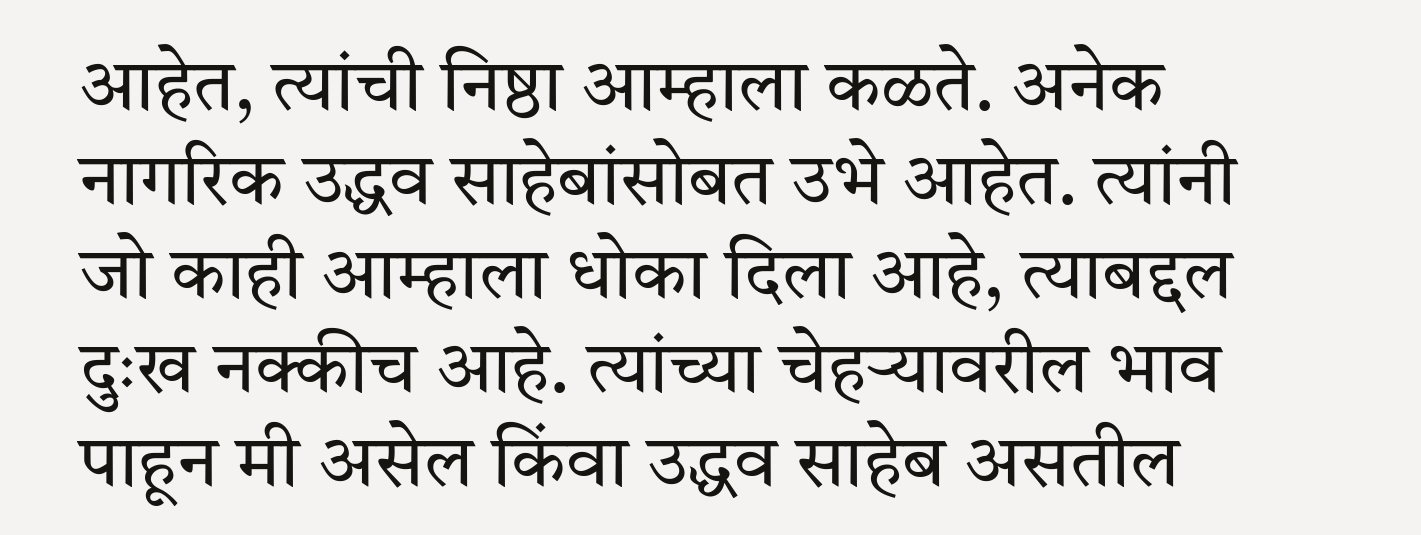आहेत, त्यांची निष्ठा आम्हाला कळते. अनेक नागरिक उद्धव साहेबांसोबत उभे आहेत. त्यांनी जो काही आम्हाला धोका दिला आहे, त्याबद्दल दुःख नक्कीच आहे. त्यांच्या चेहर्‍यावरील भाव पाहून मी असेल किंवा उद्धव साहेब असतील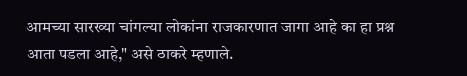आमच्या सारख्या चांगल्या लोकांना राजकारणात जागा आहे का हा प्रश्न आता पडला आहे," असे ठाकरे म्हणाले.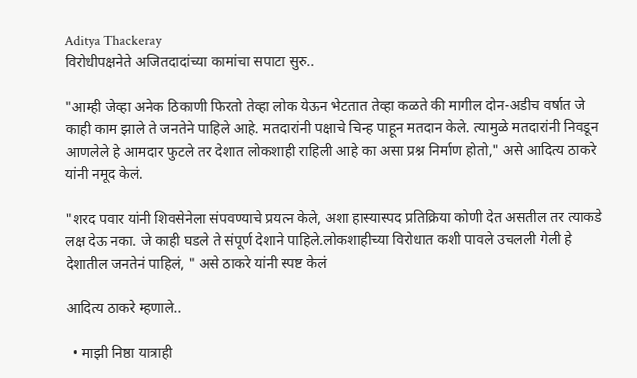Aditya Thackeray
विरोधीपक्षनेते अजितदादांच्या कामांचा सपाटा सुरु..

"आम्ही जेव्हा अनेक ठिकाणी फिरतो तेव्हा लोक येऊन भेटतात तेव्हा कळते की मागील दोन-अडीच वर्षात जे काही काम झाले ते जनतेने पाहिले आहे. मतदारांनी पक्षाचे चिन्ह पाहून मतदान केले. त्यामुळे मतदारांनी निवडून आणलेले हे आमदार फुटले तर देशात लोकशाही राहिली आहे का असा प्रश्न निर्माण होतो," असे आदित्य ठाकरे यांनी नमूद केलं.

"शरद पवार यांनी शिवसेनेला संपवण्याचे प्रयत्न केले, अशा हास्यास्पद प्रतिक्रिया कोणी देत असतील तर त्याकडे लक्ष देऊ नका. जे काही घडले ते संपूर्ण देशाने पाहिले.लोकशाहीच्या विरोधात कशी पावले उचलली गेली हे देशातील जनतेनं पाहिलं, " असे ठाकरे यांनी स्पष्ट केलं

आदित्य ठाकरे म्हणाले..

  • माझी निष्ठा यात्राही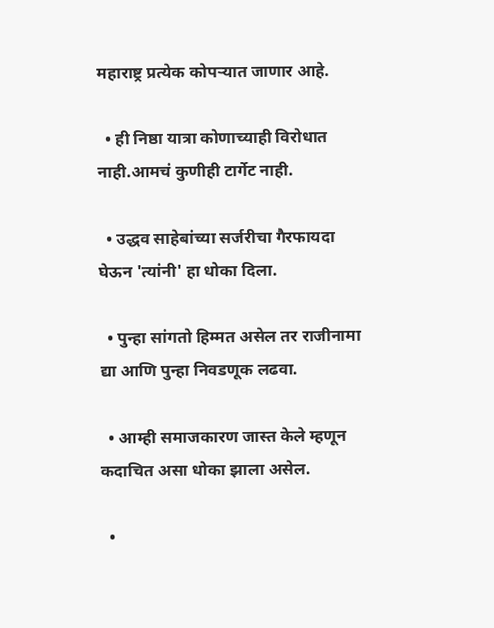महाराष्ट्र प्रत्येक कोपऱ्यात जाणार आहे.

  • ही निष्ठा यात्रा कोणाच्याही विरोधात नाही.आमचं कुणीही टार्गेट नाही.

  • उद्धव साहेबांच्या सर्जरीचा गैरफायदा घेऊन 'त्यांनी' हा धोका दिला.

  • पुन्हा सांगतो हिम्मत असेल तर राजीनामा द्या आणि पुन्हा निवडणूक लढवा.

  • आम्ही समाजकारण जास्त केले म्हणून कदाचित असा धोका झाला असेल.

  •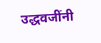उद्धवजींनी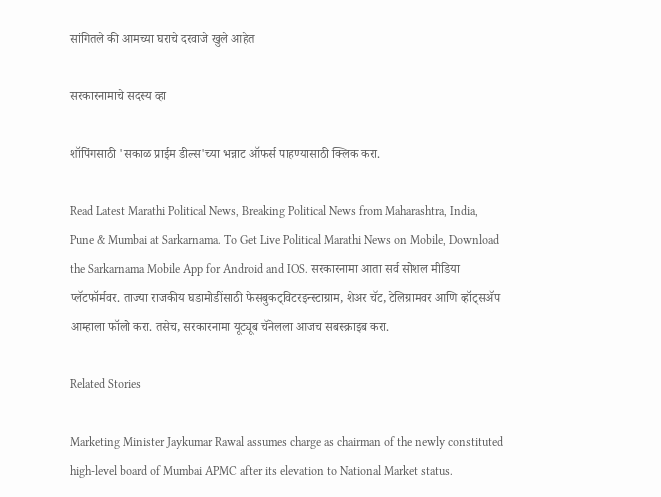सांगितले की आमच्या घराचे दरवाजे खुले आहेत

सरकारनामाचे सदस्य व्हा

शॉपिंगसाठी 'सकाळ प्राईम डील्स'च्या भन्नाट ऑफर्स पाहण्यासाठी क्लिक करा.

Read Latest Marathi Political News, Breaking Political News from Maharashtra, India, Pune & Mumbai at Sarkarnama. To Get Live Political Marathi News on Mobile, Download the Sarkarnama Mobile App for Android and IOS. सरकारनामा आता सर्व सोशल मीडिया प्लॅटफॉर्मवर. ताज्या राजकीय घडामोडींसाठी फेसबुकट्विटरइन्स्टाग्राम, शेअर चॅट, टेलिग्रामवर आणि व्हॉट्सॲप आम्हाला फॉलो करा. तसेच, सरकारनामा यूट्यूब चॅनेलला आजच सबस्क्राइब करा.

Related Stories

Marketing Minister Jaykumar Rawal assumes charge as chairman of the newly constituted high-level board of Mumbai APMC after its elevation to National Market status.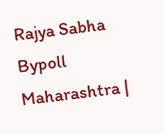Rajya Sabha Bypoll Maharashtra |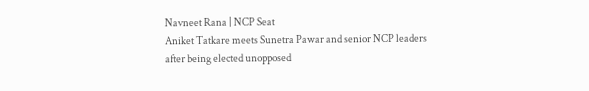Navneet Rana | NCP Seat
Aniket Tatkare meets Sunetra Pawar and senior NCP leaders after being elected unopposed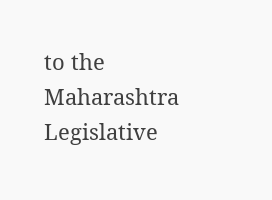to the Maharashtra Legislative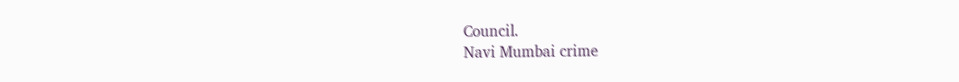Council.
Navi Mumbai crime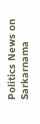Politics News on Sarkarnama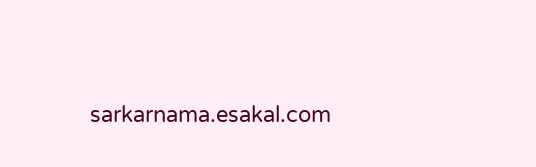sarkarnama.esakal.com